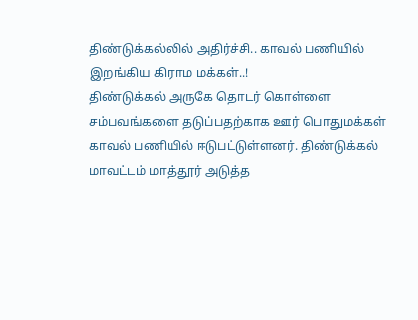திண்டுக்கல்லில் அதிர்ச்சி.. காவல் பணியில் இறங்கிய கிராம மக்கள்..!
திண்டுக்கல் அருகே தொடர் கொள்ளை சம்பவங்களை தடுப்பதற்காக ஊர் பொதுமக்கள் காவல் பணியில் ஈடுபட்டுள்ளனர். திண்டுக்கல் மாவட்டம் மாத்தூர் அடுத்த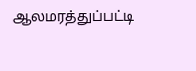ஆலமரத்துப்பட்டி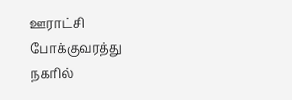ஊராட்சி போக்குவரத்து நகரில்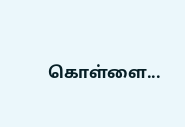கொள்ளை...